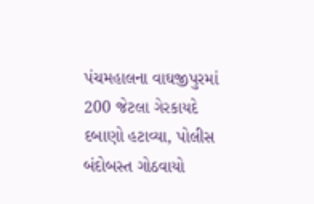પંચમહાલના વાઘજીપુરમાં 200 જેટલા ગેરકાયદે દબાણો હટાવ્યા, પોલીસ બંદોબસ્ત ગોઠવાયો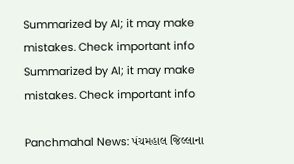Summarized by AI; it may make mistakes. Check important info
Summarized by AI; it may make mistakes. Check important info

Panchmahal News: પંચમહાલ જિલ્લાના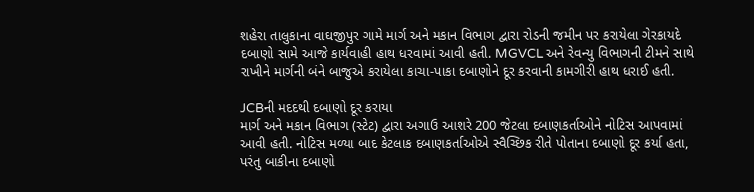શહેરા તાલુકાના વાઘજીપુર ગામે માર્ગ અને મકાન વિભાગ દ્વારા રોડની જમીન પર કરાયેલા ગેરકાયદે દબાણો સામે આજે કાર્યવાહી હાથ ધરવામાં આવી હતી. MGVCL અને રેવન્યુ વિભાગની ટીમને સાથે રાખીને માર્ગની બંને બાજુએ કરાયેલા કાચા-પાકા દબાણોને દૂર કરવાની કામગીરી હાથ ધરાઈ હતી.

JCBની મદદથી દબાણો દૂર કરાયા
માર્ગ અને મકાન વિભાગ (સ્ટેટ) દ્વારા અગાઉ આશરે 200 જેટલા દબાણકર્તાઓને નોટિસ આપવામાં આવી હતી. નોટિસ મળ્યા બાદ કેટલાક દબાણકર્તાઓએ સ્વૈચ્છિક રીતે પોતાના દબાણો દૂર કર્યા હતા, પરંતુ બાકીના દબાણો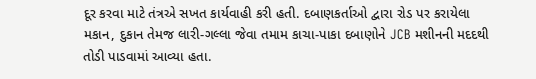દૂર કરવા માટે તંત્રએ સખત કાર્યવાહી કરી હતી. દબાણકર્તાઓ દ્વારા રોડ પર કરાયેલા મકાન, દુકાન તેમજ લારી-ગલ્લા જેવા તમામ કાચા-પાકા દબાણોને JCB મશીનની મદદથી તોડી પાડવામાં આવ્યા હતા.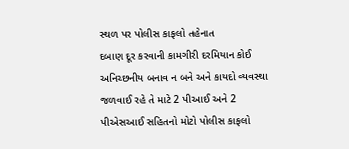સ્થળ પર પોલીસ કાફલો તહેનાત
દબાણ દૂર કરવાની કામગીરી દરમિયાન કોઈ અનિચ્છનીય બનાવ ન બને અને કાયદો વ્યવસ્થા જળવાઈ રહે તે માટે 2 પીઆઈ અને 2 પીએસઆઈ સહિતનો મોટો પોલીસ કાફલો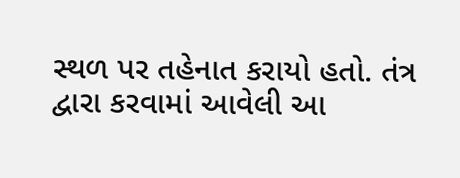સ્થળ પર તહેનાત કરાયો હતો. તંત્ર દ્વારા કરવામાં આવેલી આ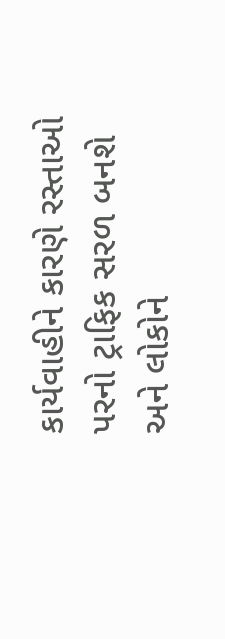કાર્યવાહીને કારણે રસ્તાઓ પરનો ટ્રાફિક સરળ બનશે અને લોકોને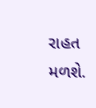રાહત મળશે.